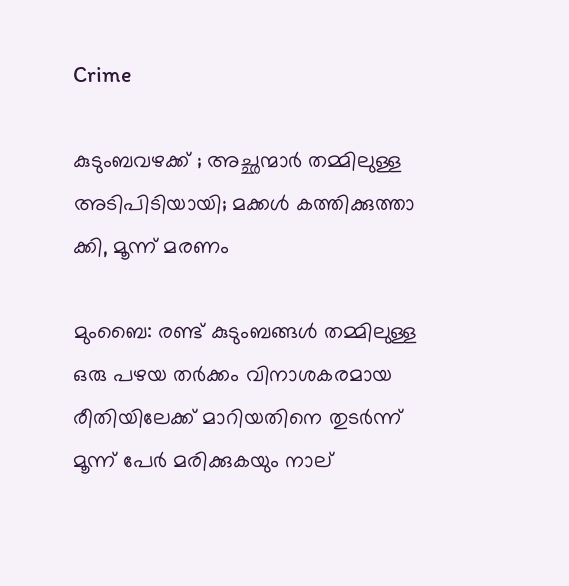Crime

കുടുംബവഴക്ക് ; അച്ഛന്മാര്‍ തമ്മിലുള്ള അടിപിടിയായി; മക്കള്‍ കത്തിക്കുത്താ ക്കി, മൂന്ന് മരണം

മുംബൈ: രണ്ട് കുടുംബങ്ങള്‍ തമ്മിലുള്ള ഒരു പഴയ തര്‍ക്കം വിനാശകരമായ രീതിയിലേക്ക് മാറിയതിനെ തുടര്‍ന്ന് മൂന്ന് പേര്‍ മരിക്കുകയും നാല്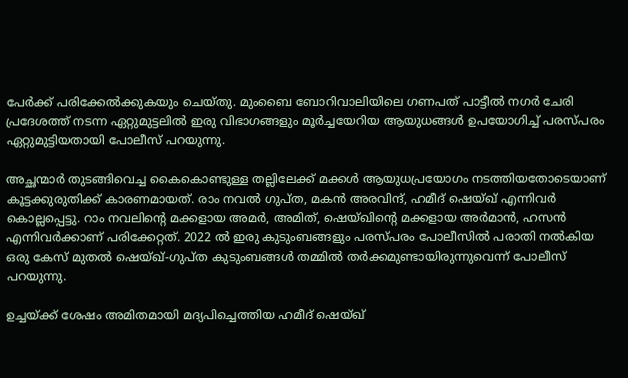പേര്‍ക്ക് പരിക്കേല്‍ക്കുകയും ചെയ്തു. മുംബൈ ബോറിവാലിയിലെ ഗണപത് പാട്ടീല്‍ നഗര്‍ ചേരി പ്രദേശത്ത് നടന്ന ഏറ്റുമുട്ടലില്‍ ഇരു വിഭാഗങ്ങളും മൂര്‍ച്ചയേറിയ ആയുധങ്ങള്‍ ഉപയോഗിച്ച് പരസ്പരം ഏറ്റുമുട്ടിയതായി പോലീസ് പറയുന്നു.

അച്ഛന്മാര്‍ തുടങ്ങിവെച്ച കൈകൊണ്ടുള്ള തല്ലിലേക്ക് മക്കള്‍ ആയുധപ്രയോഗം നടത്തിയതോടെയാണ് കൂട്ടക്കുരുതിക്ക് കാരണമായത്. രാം നവല്‍ ഗുപ്ത, മകന്‍ അരവിന്ദ്, ഹമീദ് ഷെയ്ഖ് എന്നിവര്‍ കൊല്ലപ്പെട്ടു. റാം നവലിന്റെ മക്കളായ അമര്‍, അമിത്, ഷെയ്ഖിന്റെ മക്കളായ അര്‍മാന്‍, ഹസന്‍ എന്നിവര്‍ക്കാണ് പരിക്കേറ്റത്. 2022 ല്‍ ഇരു കുടുംബങ്ങളും പരസ്പരം പോലീസില്‍ പരാതി നല്‍കിയ ഒരു കേസ് മുതല്‍ ഷെയ്ഖ്-ഗുപ്ത കുടുംബങ്ങള്‍ തമ്മില്‍ തര്‍ക്കമുണ്ടായിരുന്നുവെന്ന് പോലീസ് പറയുന്നു.

ഉച്ചയ്ക്ക് ശേഷം അമിതമായി മദ്യപിച്ചെത്തിയ ഹമീദ് ഷെയ്ഖ്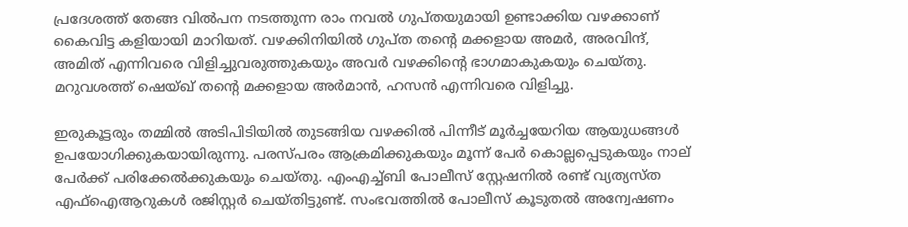പ്രദേശത്ത് തേങ്ങ വില്‍പന നടത്തുന്ന രാം നവല്‍ ഗുപ്തയുമായി ഉണ്ടാക്കിയ വഴക്കാണ് കൈവിട്ട കളിയായി മാറിയത്. വഴക്കിനിയില്‍ ഗുപ്ത തന്റെ മക്കളായ അമര്‍, അരവിന്ദ്, അമിത് എന്നിവരെ വിളിച്ചുവരുത്തുകയും അവര്‍ വഴക്കിന്റെ ഭാഗമാകുകയും ചെയ്തു. മറുവശത്ത് ഷെയ്ഖ് തന്റെ മക്കളായ അര്‍മാന്‍, ഹസന്‍ എന്നിവരെ വിളിച്ചു.

ഇരുകൂട്ടരും തമ്മില്‍ അടിപിടിയില്‍ തുടങ്ങിയ വഴക്കില്‍ പിന്നീട് മൂര്‍ച്ചയേറിയ ആയുധങ്ങള്‍ ഉപയോഗിക്കുകയായിരുന്നു. പരസ്പരം ആക്രമിക്കുകയും മൂന്ന് പേര്‍ കൊല്ലപ്പെടുകയും നാല് പേര്‍ക്ക് പരിക്കേല്‍ക്കുകയും ചെയ്തു. എംഎച്ച്ബി പോലീസ് സ്റ്റേഷനില്‍ രണ്ട് വ്യത്യസ്ത എഫ്‌ഐആറുകള്‍ രജിസ്റ്റര്‍ ചെയ്തിട്ടുണ്ട്. സംഭവത്തില്‍ പോലീസ് കൂടുതല്‍ അന്വേഷണം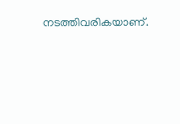നടത്തിവരികയാണ്.